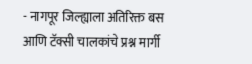- नागपूर जिल्ह्याला अतिरिक्त बस आणि टॅक्सी चालकांचे प्रश्न मार्गी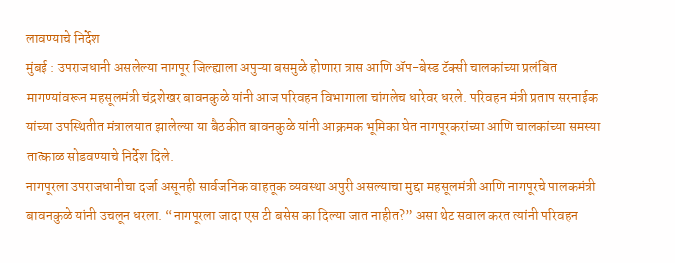लावण्याचे निर्देश
मुंबई : उपराजधानी असलेल्या नागपूर जिल्ह्याला अपुऱ्या बसमुळे होणारा त्रास आणि ॲप-बेस्ड टॅक्सी चालकांच्या प्रलंबित मागण्यांवरून महसूलमंत्री चंद्रशेखर बावनकुळे यांनी आज परिवहन विभागाला चांगलेच धारेवर धरले. परिवहन मंत्री प्रताप सरनाईक यांच्या उपस्थितीत मंत्रालयात झालेल्या या बैठकीत बावनकुळे यांनी आक्रमक भूमिका घेत नागपूरकरांच्या आणि चालकांच्या समस्या तात्काळ सोडवण्याचे निर्देश दिले.
नागपूरला उपराजधानीचा दर्जा असूनही सार्वजनिक वाहतूक व्यवस्था अपुरी असल्याचा मुद्दा महसूलमंत्री आणि नागपूरचे पालकमंत्री बावनकुळे यांनी उचलून धरला. “नागपूरला जादा एस टी बसेस का दिल्या जात नाहीत?” असा थेट सवाल करत त्यांनी परिवहन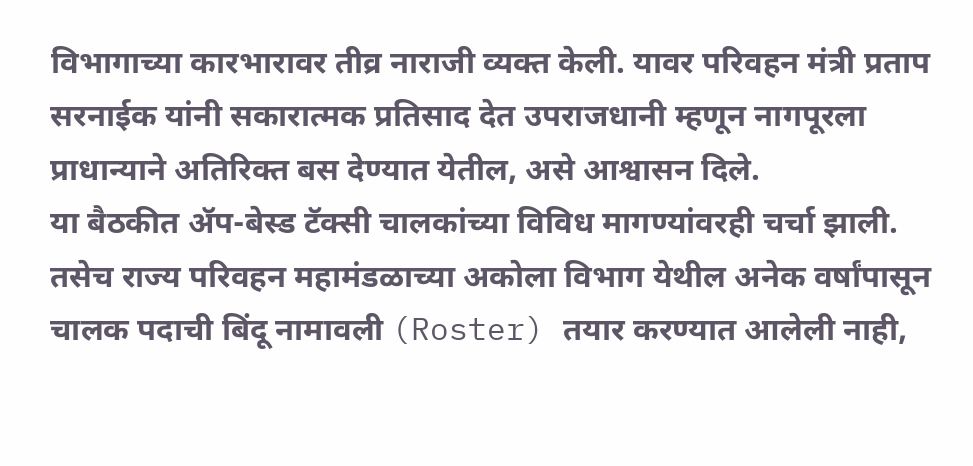विभागाच्या कारभारावर तीव्र नाराजी व्यक्त केली. यावर परिवहन मंत्री प्रताप सरनाईक यांनी सकारात्मक प्रतिसाद देत उपराजधानी म्हणून नागपूरला प्राधान्याने अतिरिक्त बस देण्यात येतील, असे आश्वासन दिले.
या बैठकीत ॲप-बेस्ड टॅक्सी चालकांच्या विविध मागण्यांवरही चर्चा झाली. तसेच राज्य परिवहन महामंडळाच्या अकोला विभाग येथील अनेक वर्षांपासून चालक पदाची बिंदू नामावली (Roster) तयार करण्यात आलेली नाही,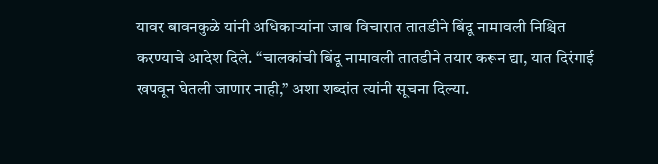यावर बावनकुळे यांनी अधिकाऱ्यांना जाब विचारात तातडीने बिंदू नामावली निश्चित करण्याचे आदेश दिले. “चालकांची बिंदू नामावली तातडीने तयार करून द्या, यात दिरंगाई खपवून घेतली जाणार नाही,” अशा शब्दांत त्यांनी सूचना दिल्या.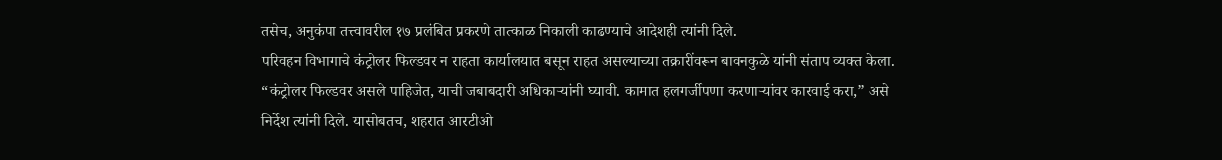तसेच, अनुकंपा तत्त्वावरील १७ प्रलंबित प्रकरणे तात्काळ निकाली काढण्याचे आदेशही त्यांनी दिले.
परिवहन विभागाचे कंट्रोलर फिल्डवर न राहता कार्यालयात बसून राहत असल्याच्या तक्रारींवरून बावनकुळे यांनी संताप व्यक्त केला. “कंट्रोलर फिल्डवर असले पाहिजेत, याची जबाबदारी अधिकाऱ्यांनी घ्यावी. कामात हलगर्जीपणा करणाऱ्यांवर कारवाई करा,” असे निर्देश त्यांनी दिले. यासोबतच, शहरात आरटीओ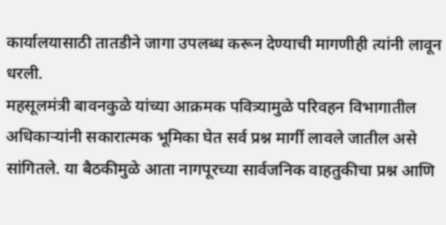कार्यालयासाठी तातडीने जागा उपलब्ध करून देण्याची मागणीही त्यांनी लावून धरली.
महसूलमंत्री बावनकुळे यांच्या आक्रमक पवित्र्यामुळे परिवहन विभागातील अधिकाऱ्यांनी सकारात्मक भूमिका घेत सर्व प्रश्न मार्गी लावले जातील असे सांगितले. या बैठकीमुळे आता नागपूरच्या सार्वजनिक वाहतुकीचा प्रश्न आणि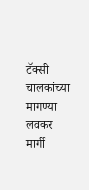टॅक्सी चालकांच्या मागण्या लवकर मार्गी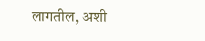लागतील, अशी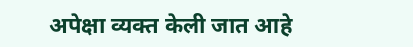अपेक्षा व्यक्त केली जात आहे